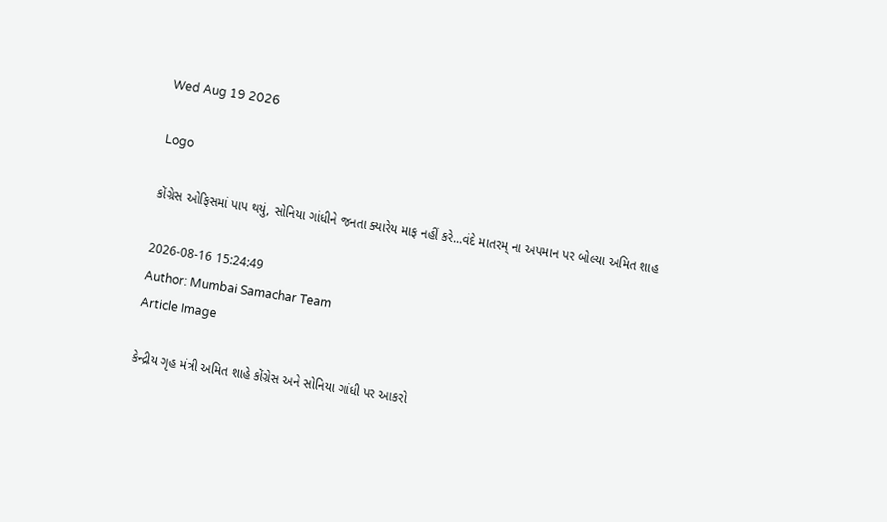Wed Aug 19 2026

Logo

કોંગ્રેસ ઓફિસમાં પાપ થયું, સોનિયા ગાંધીને જનતા ક્યારેય માફ નહીં કરે...વંદે માતરમ્ ના અપમાન પર બોલ્યા અમિત શાહ

2026-08-16 15:24:49
Author: Mumbai Samachar Team
Article Image

કેન્દ્રીય ગૃહ મંત્રી અમિત શાહે કોંગ્રેસ અને સોનિયા ગાંધી પર આકરો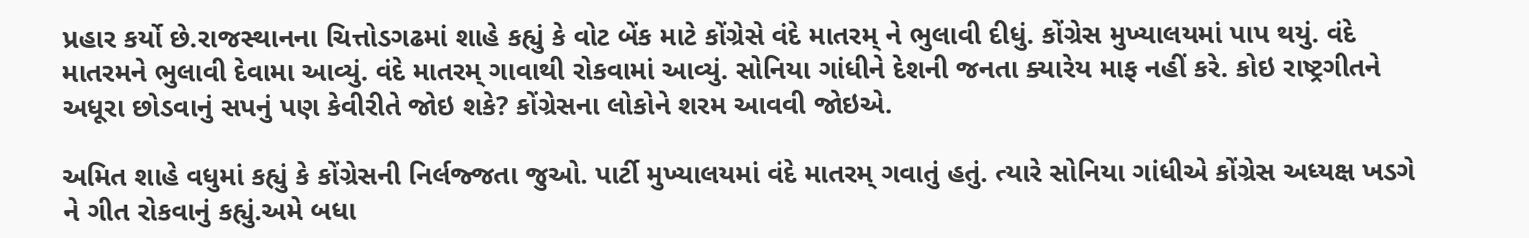પ્રહાર કર્યો છે.રાજસ્થાનના ચિત્તોડગઢમાં શાહે કહ્યું કે વોટ બેંક માટે કોંગ્રેસે વંદે માતરમ્ ને ભુલાવી દીધું. કોંગ્રેસ મુખ્યાલયમાં પાપ થયું. વંદે માતરમને ભુલાવી દેવામા આવ્યું. વંદે માતરમ્ ગાવાથી રોકવામાં આવ્યું. સોનિયા ગાંધીને દેશની જનતા ક્યારેય માફ નહીં કરે. કોઇ રાષ્ટ્રગીતને અધૂરા છોડવાનું સપનું પણ કેવીરીતે જોઇ શકે? કોંગ્રેસના લોકોને શરમ આવવી જોઇએ.

અમિત શાહે વધુમાં કહ્યું કે કોંગ્રેસની નિર્લજ્જતા જુઓ. પાર્ટી મુખ્યાલયમાં વંદે માતરમ્ ગવાતું હતું. ત્યારે સોનિયા ગાંધીએ કોંગ્રેસ અધ્યક્ષ ખડગે ને ગીત રોકવાનું કહ્યું.અમે બધા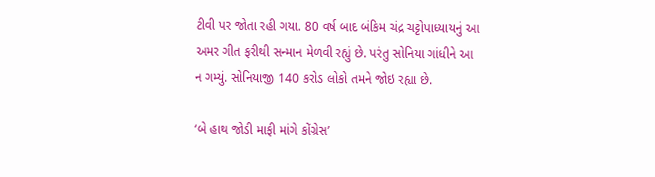ટીવી પર જોતા રહી ગયા. 80 વર્ષ બાદ બંકિમ ચંદ્ર ચટ્ટોપાધ્યાયનું આ અમર ગીત ફરીથી સન્માન મેળવી રહ્યું છે. પરંતુ સોનિયા ગાંધીને આ ન ગમ્યું. સોનિયાજી 140 કરોડ લોકો તમને જોઇ રહ્યા છે.

‘બે હાથ જોડી માફી માંગે કોંગ્રેસ’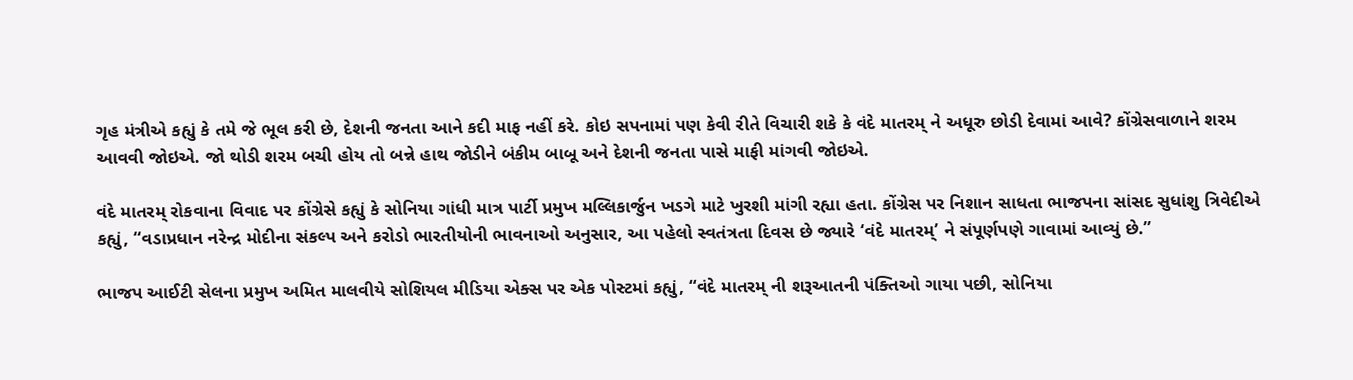ગૃહ મંત્રીએ કહ્યું કે તમે જે ભૂલ કરી છે, દેશની જનતા આને કદી માફ નહીં કરે. કોઇ સપનામાં પણ કેવી રીતે વિચારી શકે કે વંદે માતરમ્ ને અધૂરુ છોડી દેવામાં આવે? કોંગ્રેસવાળાને શરમ આવવી જોઇએ. જો થોડી શરમ બચી હોય તો બન્ને હાથ જોડીને બંકીમ બાબૂ અને દેશની જનતા પાસે માફી માંગવી જોઇએ.

વંદે માતરમ્ રોકવાના વિવાદ પર કોંગ્રેસે કહ્યું કે સોનિયા ગાંધી માત્ર પાર્ટી પ્રમુખ મલ્લિકાર્જુન ખડગે માટે ખુરશી માંગી રહ્યા હતા. કોંગ્રેસ પર નિશાન સાધતા ભાજપના સાંસદ સુધાંશુ ત્રિવેદીએ કહ્યું, “વડાપ્રધાન નરેન્દ્ર મોદીના સંકલ્પ અને કરોડો ભારતીયોની ભાવનાઓ અનુસાર, આ પહેલો સ્વતંત્રતા દિવસ છે જ્યારે ‘વંદે માતરમ્’ ને સંપૂર્ણપણે ગાવામાં આવ્યું છે.”

ભાજપ આઈટી સેલના પ્રમુખ અમિત માલવીયે સોશિયલ મીડિયા એક્સ પર એક પોસ્ટમાં કહ્યું, “વંદે માતરમ્ ની શરૂઆતની પંક્તિઓ ગાયા પછી, સોનિયા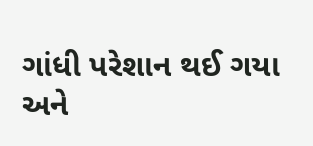ગાંધી પરેશાન થઈ ગયા અને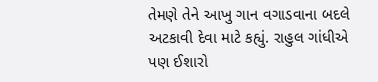તેમણે તેને આખુ ગાન વગાડવાના બદલે અટકાવી દેવા માટે કહ્યું. રાહુલ ગાંધીએ પણ ઈશારો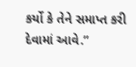કર્યો કે તેને સમાપ્ત કરી દેવામાં આવે.”